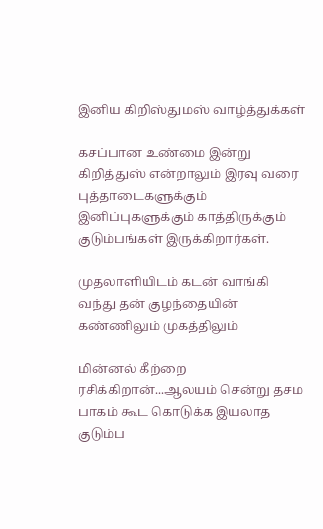இனிய கிறிஸ்துமஸ் வாழ்த்துக்கள்

கசப்பான உண்மை இன்று கிறித்துஸ் என்றாலும் இரவு வரை புத்தாடைகளுக்கும் இனிப்புகளுக்கும் காத்திருக்கும் குடும்பங்கள் இருக்கிறார்கள்.

முதலாளியிடம் கடன் வாங்கி வந்து தன் குழந்தையின் கண்ணிலும் முகத்திலும்

மின்னல் கீற்றை ரசிக்கிறான்...ஆலயம் சென்று தசம பாகம் கூட கொடுக்க இயலாத குடும்ப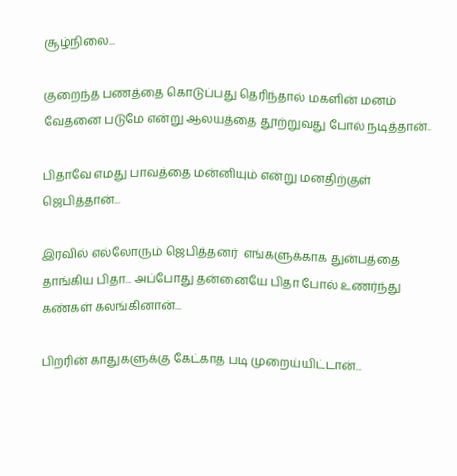சூழ்நிலை...

குறைந்த பணத்தை கொடுப்பது தெரிந்தால் மகளின் மனம் வேதனை படுமே என்று ஆலயத்தை தூற்றுவது போல் நடித்தான்..

பிதாவே எமது பாவத்தை மன்னியும் என்று மனதிற்குள் ஜெபித்தான்...

இரவில் எல்லோரும் ஜெபித்தனர்  எங்களுக்காக துன்பத்தை தாங்கிய பிதா... அப்போது தன்னையே பிதா போல் உணர்ந்து கண்கள் கலங்கினான்...

பிறரின் காதுகளுக்கு கேட்காத படி முறைய்யிட்டான்...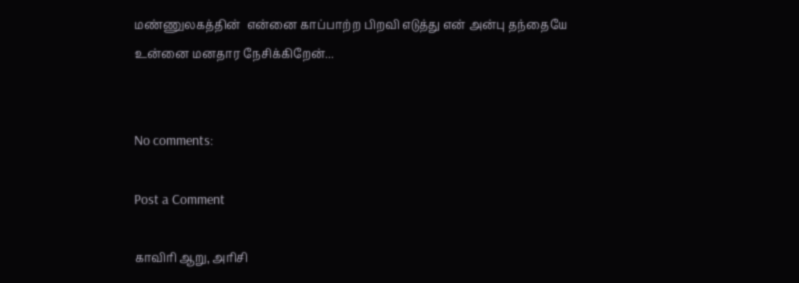மண்ணுலகத்தின்  என்னை காப்பாற்ற பிறவி எடுத்து என் அன்பு தந்தையே உன்னை மனதார நேசிக்கிறேன்...


No comments:

Post a Comment

காவிரி ஆறு, அரிசி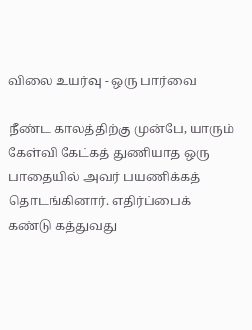விலை உயர்வு - ஒரு பார்வை

நீண்ட காலத்திற்கு முன்பே, யாரும் கேள்வி கேட்கத் துணியாத ஒரு பாதையில் அவர் பயணிக்கத் தொடங்கினார். எதிர்ப்பைக் கண்டு கத்துவது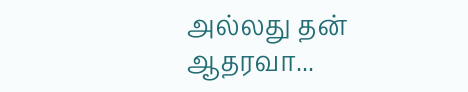அல்லது தன் ஆதரவா...